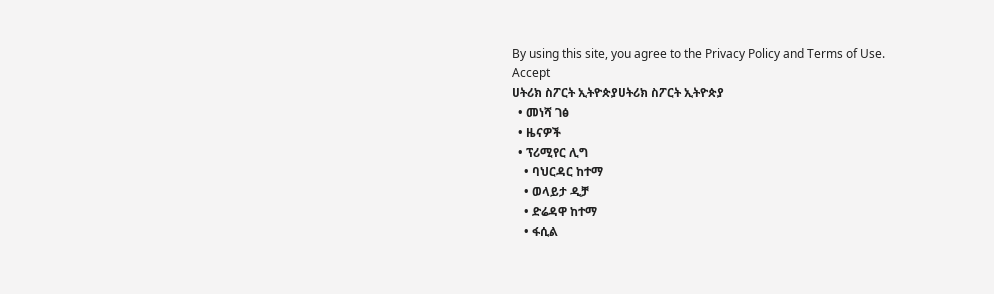By using this site, you agree to the Privacy Policy and Terms of Use.
Accept
ሀትሪክ ስፖርት ኢትዮጵያሀትሪክ ስፖርት ኢትዮጵያ
  • መነሻ ገፅ
  • ዜናዎች
  • ፕሪሚየር ሊግ
    • ባህርዳር ከተማ
    • ወላይታ ዲቻ
    • ድሬዳዋ ከተማ
    • ፋሲል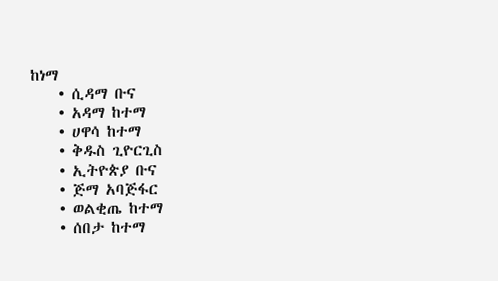ከነማ
    • ሲዳማ ቡና
    • አዳማ ከተማ
    • ሀዋሳ ከተማ
    • ቅዱስ ጊዮርጊስ
    • ኢትዮጵያ ቡና
    • ጅማ አባጅፋር
    • ወልቂጤ ከተማ
    • ሰበታ ከተማ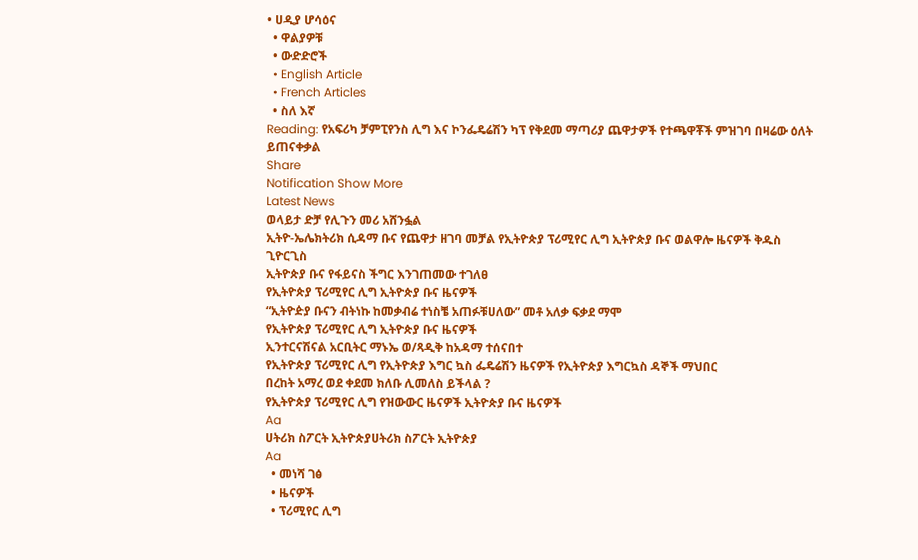• ሀዲያ ሆሳዕና
  • ዋልያዎቹ
  • ውድድሮች
  • English Article
  • French Articles
  • ስለ እኛ
Reading: የአፍሪካ ቻምፒየንስ ሊግ እና ኮንፌዴሬሽን ካፕ የቅደመ ማጣሪያ ጨዋታዎች የተጫዋቾች ምዝገባ በዛሬው ዕለት ይጠናቀቃል
Share
Notification Show More
Latest News
ወላይታ ድቻ የሊጉን መሪ አሸንፏል
ኢትዮ-ኤሌክትሪክ ሲዳማ ቡና የጨዋታ ዘገባ መቻል የኢትዮጵያ ፕሪሚየር ሊግ ኢትዮጵያ ቡና ወልዋሎ ዜናዎች ቅዱስ ጊዮርጊስ
ኢትዮጵያ ቡና የፋይናስ ችግር እንገጠመው ተገለፀ
የኢትዮጵያ ፕሪሚየር ሊግ ኢትዮጵያ ቡና ዜናዎች
“ኢትዮዽያ ቡናን ብትነኩ ከመቃብሬ ተነስቼ አጠፉቹሀለው” መቶ አለቃ ፍቃደ ማሞ
የኢትዮጵያ ፕሪሚየር ሊግ ኢትዮጵያ ቡና ዜናዎች
ኢንተርናሽናል አርቢትር ማኑኤ ወ/ጻዲቅ ከአዳማ ተሰናበተ
የኢትዮጵያ ፕሪሚየር ሊግ የኢትዮጵያ እግር ኳስ ፌዴሬሽን ዜናዎች የኢትዮጵያ እግርኳስ ዳኞች ማህበር
በረከት አማረ ወደ ቀደመ ክለቡ ሊመለስ ይችላል ?
የኢትዮጵያ ፕሪሚየር ሊግ የዝውውር ዜናዎች ኢትዮጵያ ቡና ዜናዎች
Aa
ሀትሪክ ስፖርት ኢትዮጵያሀትሪክ ስፖርት ኢትዮጵያ
Aa
  • መነሻ ገፅ
  • ዜናዎች
  • ፕሪሚየር ሊግ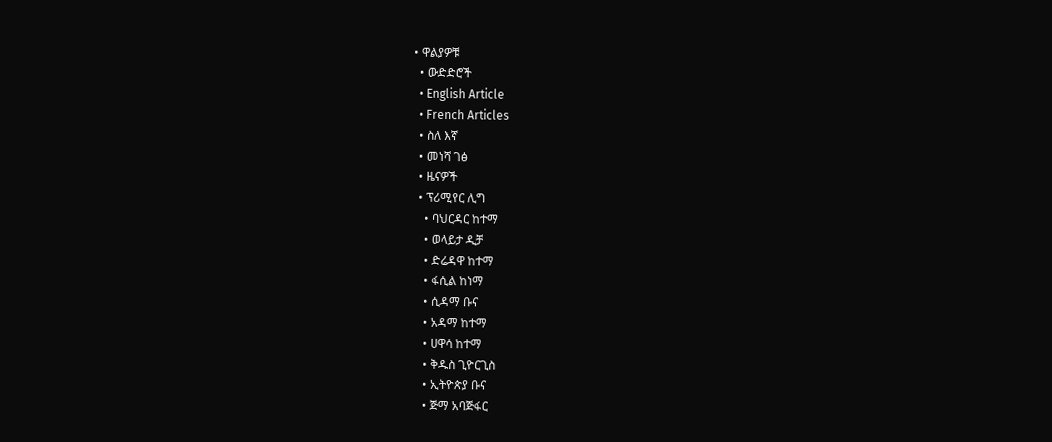• ዋልያዎቹ
  • ውድድሮች
  • English Article
  • French Articles
  • ስለ እኛ
  • መነሻ ገፅ
  • ዜናዎች
  • ፕሪሚየር ሊግ
    • ባህርዳር ከተማ
    • ወላይታ ዲቻ
    • ድሬዳዋ ከተማ
    • ፋሲል ከነማ
    • ሲዳማ ቡና
    • አዳማ ከተማ
    • ሀዋሳ ከተማ
    • ቅዱስ ጊዮርጊስ
    • ኢትዮጵያ ቡና
    • ጅማ አባጅፋር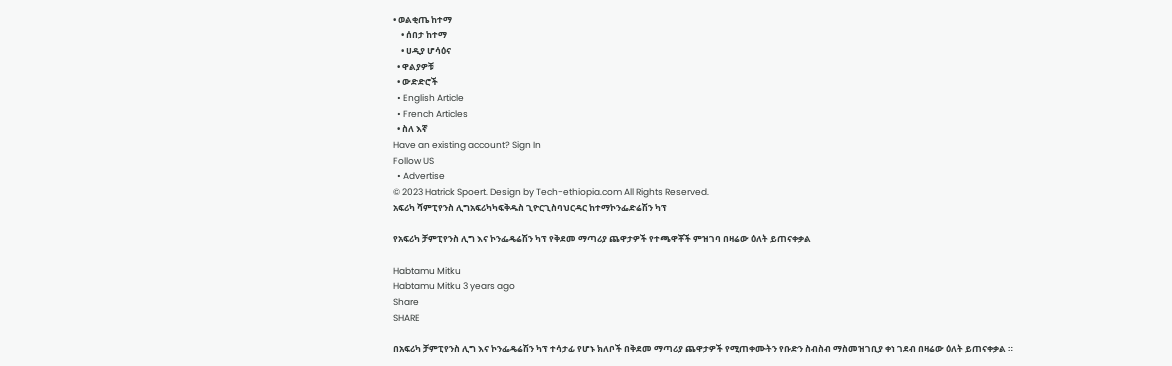• ወልቂጤ ከተማ
    • ሰበታ ከተማ
    • ሀዲያ ሆሳዕና
  • ዋልያዎቹ
  • ውድድሮች
  • English Article
  • French Articles
  • ስለ እኛ
Have an existing account? Sign In
Follow US
  • Advertise
© 2023 Hatrick Spoert. Design by Tech-ethiopia.com All Rights Reserved.
አፍሪካ ሻምፒየንስ ሊግአፍሪካካፍቅዱስ ጊዮርጊስባህርዳር ከተማኮንፌድሬሽን ካፕ

የአፍሪካ ቻምፒየንስ ሊግ እና ኮንፌዴሬሽን ካፕ የቅደመ ማጣሪያ ጨዋታዎች የተጫዋቾች ምዝገባ በዛሬው ዕለት ይጠናቀቃል

Habtamu Mitku
Habtamu Mitku 3 years ago
Share
SHARE

በአፍሪካ ቻምፒየንስ ሊግ እና ኮንፌዴሬሽን ካፕ ተሳታፊ የሆኑ ክለቦች በቅደመ ማጣሪያ ጨዋታዎች የሚጠቀሙትን የቡድን ስብስብ ማስመዝገቢያ ቀነ ገደብ በዛሬው ዕለት ይጠናቀቃል ።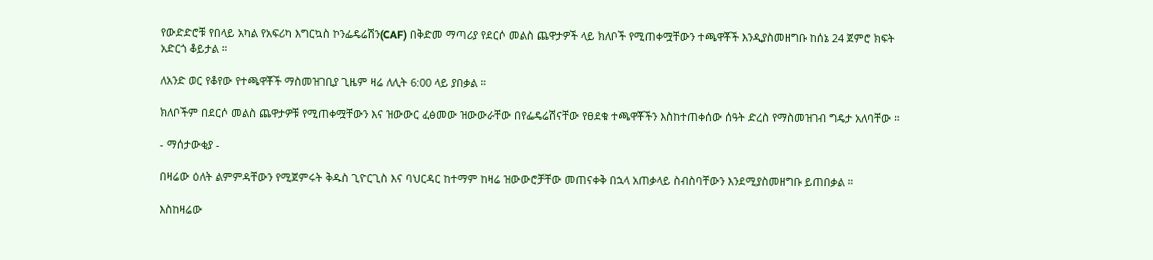የውድድሮቹ የበላይ አካል የአፍሪካ እግርኳስ ኮንፌዴሬሽን(CAF) በቅድመ ማጣሪያ የደርሶ መልስ ጨዋታዎች ላይ ክለቦች የሚጠቀሟቸውን ተጫዋቾች እንዲያስመዘግቡ ከሰኔ 24 ጀምሮ ክፍት አድርጎ ቆይታል ።

ለአንድ ወር የቆየው የተጫዋቾች ማስመዝገቢያ ጊዜም ዛሬ ለሊት 6:00 ላይ ያበቃል ።

ክለቦችም በደርሶ መልስ ጨዋታዎቹ የሚጠቀሟቸውን እና ዝውውር ፈፅመው ዝውውራቸው በየፌዴሬሽናቸው የፀደቁ ተጫዋቾችን እስከተጠቀሰው ሰዓት ድረስ የማስመዝገብ ግዴታ አለባቸው ።

- ማሰታውቂያ -

በዛሬው ዕለት ልምምዳቸውን የሚጀምሩት ቅዱስ ጊዮርጊስ እና ባህርዳር ከተማም ከዛሬ ዝውውሮቻቸው መጠናቀቅ በኋላ አጠቃላይ ስብስባቸውን እንደሚያስመዘግቡ ይጠበቃል ።

እስከዛሬው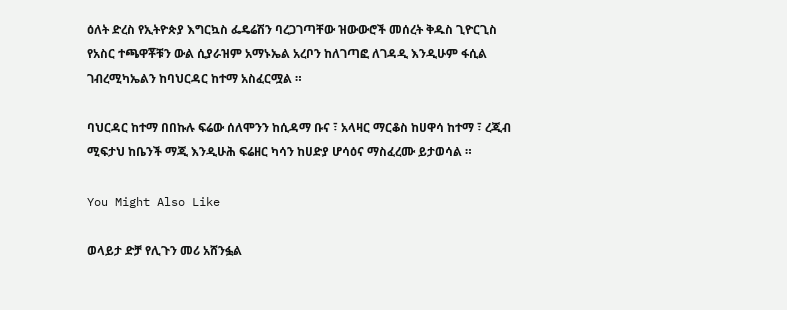ዕለት ድረስ የኢትዮጵያ እግርኳስ ፌዴሬሽን ባረጋገጣቸው ዝውውሮች መሰረት ቅዱስ ጊዮርጊስ የአስር ተጫዋቾቹን ውል ሲያራዝም አማኑኤል አረቦን ከለገጣፎ ለገዳዲ እንዲሁም ፋሲል ገብረሚካኤልን ከባህርዳር ከተማ አስፈርሟል ።

ባህርዳር ከተማ በበኩሉ ፍሬው ሰለሞንን ከሲዳማ ቡና ፣ አላዛር ማርቆስ ከሀዋሳ ከተማ ፣ ረጂብ ሚፍታህ ከቤንች ማጂ እንዲሁሕ ፍሬዘር ካሳን ከሀድያ ሆሳዕና ማስፈረሙ ይታወሳል ።

You Might Also Like

ወላይታ ድቻ የሊጉን መሪ አሸንፏል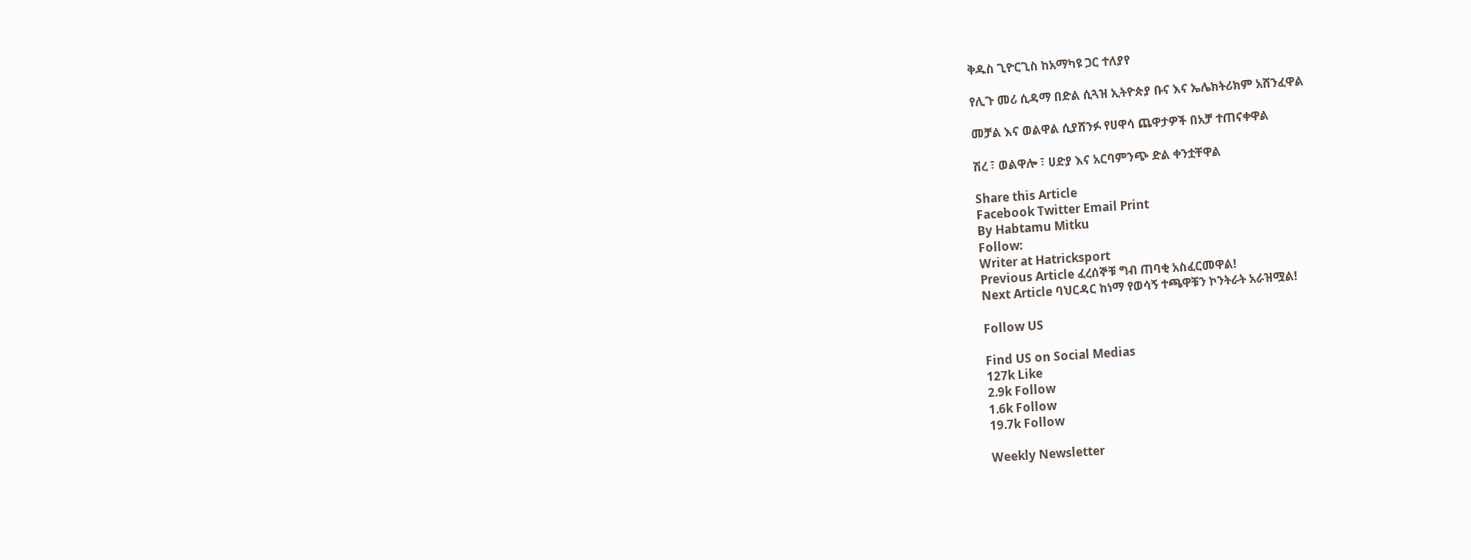ቅዱስ ጊዮርጊስ ከአማካዩ ጋር ተለያየ

የሊጉ መሪ ሲዳማ በድል ሲጓዝ ኢትዮጵያ ቡና እና ኤሌክትሪክም አሸንፈዋል

መቻል እና ወልዋል ሲያሸንፉ የሀዋሳ ጨዋታዎች በአቻ ተጠናቀዋል

ሽረ ፣ ወልዋሎ ፣ ሀድያ እና አርባምንጭ ድል ቀንቷቸዋል

Share this Article
Facebook Twitter Email Print
By Habtamu Mitku
Follow:
Writer at Hatricksport
Previous Article ፈረሰኞቹ ግብ ጠባቂ አስፈርመዋል!
Next Article ባህርዳር ከነማ የወሳኝ ተጫዋቹን ኮንትራት አራዝሟል!

Follow US

Find US on Social Medias
127k Like
2.9k Follow
1.6k Follow
19.7k Follow

Weekly Newsletter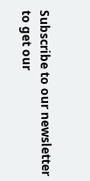Subscribe to our newsletter to get our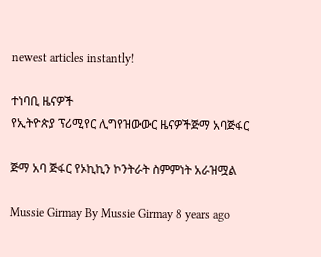newest articles instantly!

ተነባቢ ዜናዎች
የኢትዮጵያ ፕሪሚየር ሊግየዝውውር ዜናዎችጅማ አባጅፋር

ጅማ አባ ጅፋር የኦኪኪን ኮንትራት ስምምነት አራዝሟል

Mussie Girmay By Mussie Girmay 8 years ago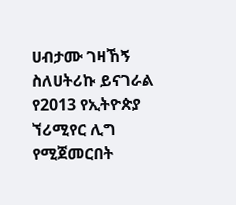ሀብታሙ ገዛኸኝ ስለሀትሪኩ ይናገራል
የ2013 የኢትዮጵያ ኘሪሚየር ሊግ የሚጀመርበት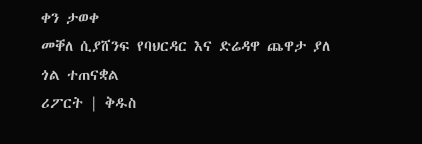ቀን ታወቀ
መቐለ ሲያሸንፍ የባህርዳር እና ድሬዳዋ ጨዋታ ያለ ጎል ተጠናቋል
ሪፖርት | ቅዱስ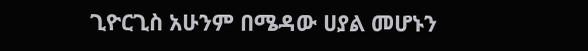ጊዮርጊስ አሁንም በሜዳው ሀያል መሆኑን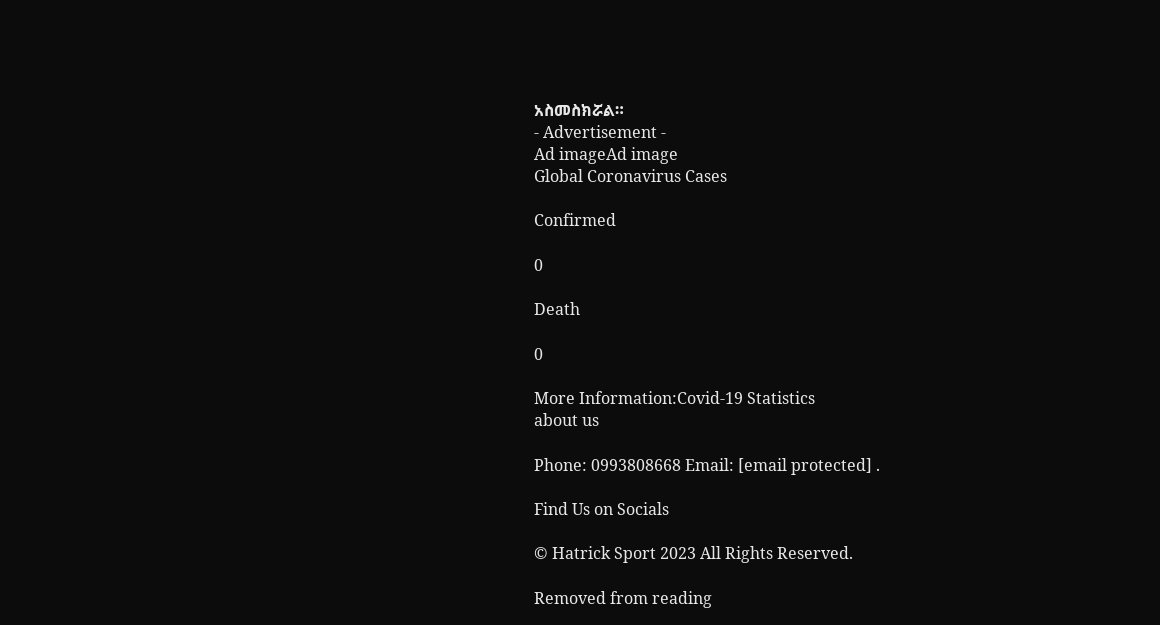አስመስክሯል።
- Advertisement -
Ad imageAd image
Global Coronavirus Cases

Confirmed

0

Death

0

More Information:Covid-19 Statistics
about us

Phone: 0993808668 Email: [email protected] .

Find Us on Socials

© Hatrick Sport 2023 All Rights Reserved.

Removed from reading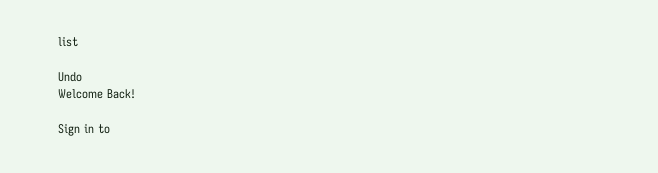list

Undo
Welcome Back!

Sign in to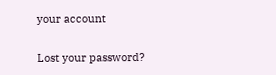your account

Lost your password?